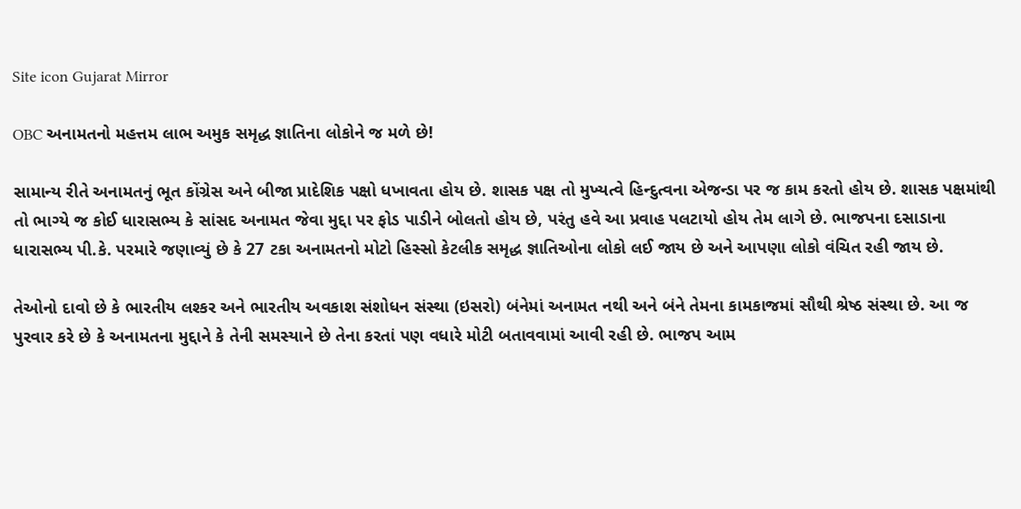Site icon Gujarat Mirror

OBC અનામતનો મહત્તમ લાભ અમુક સમૃદ્ધ જ્ઞાતિના લોકોને જ મળે છે!

સામાન્ય રીતે અનામતનું ભૂત કોંગ્રેસ અને બીજા પ્રાદેશિક પક્ષો ધખાવતા હોય છે. શાસક પક્ષ તો મુખ્યત્વે હિન્દુત્વના એજન્ડા પર જ કામ કરતો હોય છે. શાસક પક્ષમાંથી તો ભાગ્યે જ કોઈ ધારાસભ્ય કે સાંસદ અનામત જેવા મુદ્દા પર ફોડ પાડીને બોલતો હોય છે, પરંતુ હવે આ પ્રવાહ પલટાયો હોય તેમ લાગે છે. ભાજપના દસાડાના ધારાસભ્ય પી.કે. પરમારે જણાવ્યું છે કે 27 ટકા અનામતનો મોટો હિસ્સો કેટલીક સમૃદ્ધ જ્ઞાતિઓના લોકો લઈ જાય છે અને આપણા લોકો વંચિત રહી જાય છે.

તેઓનો દાવો છે કે ભારતીય લશ્કર અને ભારતીય અવકાશ સંશોધન સંસ્થા (ઇસરો) બંનેમાં અનામત નથી અને બંને તેમના કામકાજમાં સૌથી શ્રેષ્ઠ સંસ્થા છે. આ જ પુરવાર કરે છે કે અનામતના મુદ્દાને કે તેની સમસ્યાને છે તેના કરતાં પણ વધારે મોટી બતાવવામાં આવી રહી છે. ભાજપ આમ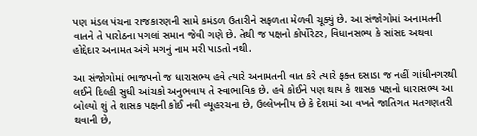પણ મંડલ પંચના રાજકારણની સામે કમંડળ ઉતારીને સફળતા મેળવી ચૂક્યું છે. આ સંજોગોમાં અનામતની વાતને તે પારોઠના પગલાં સમાન જેવી ગણે છે. તેથી જ પક્ષનો કોર્પોરેટર, વિધાનસભ્ય કે સાંસદ અથવા હોદ્દેદાર અનામત અંગે મગનું નામ મરી પાડતો નથી.

આ સંજોગોમાં ભાજપનો જ ધારાસભ્ય હવે ત્યારે અનામતની વાત કરે ત્યારે ફક્ત દસાડા જ નહીં ગાંધીનગરથી લઈને દિલ્હી સુધી આંચકો અનુભવાય તે સ્વાભાવિક છે. હવે કોઈને પણ થાય કે શાસક પક્ષનો ધારાસભ્ય આ બોલ્યો શું તે શાસક પક્ષની કોઈ નવી વ્યૂહરચના છે, ઉલ્લેખનીય છે કે દેશમાં આ વખતે જાતિગત મતગણતરી થવાની છે,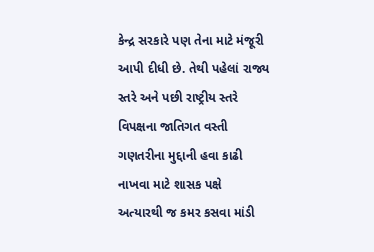કેન્દ્ર સરકારે પણ તેના માટે મંજૂરી આપી દીધી છે. તેથી પહેલાં રાજ્ય સ્તરે અને પછી રાષ્ટ્રીય સ્તરે વિપક્ષના જાતિગત વસ્તી ગણતરીના મુદ્દાની હવા કાઢી નાખવા માટે શાસક પક્ષે અત્યારથી જ કમર કસવા માંડી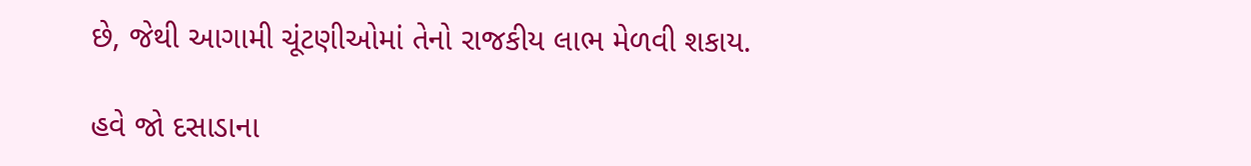છે, જેથી આગામી ચૂંટણીઓમાં તેનો રાજકીય લાભ મેળવી શકાય.

હવે જો દસાડાના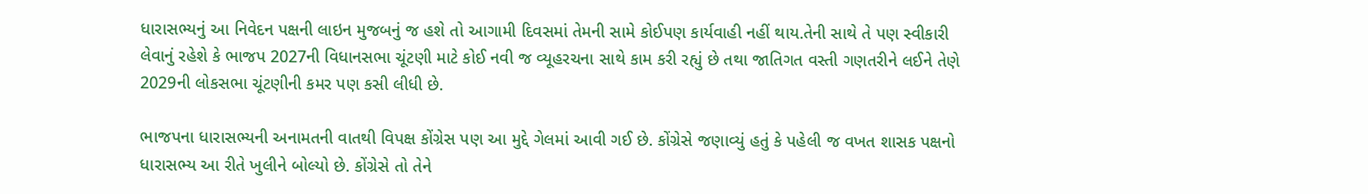ધારાસભ્યનું આ નિવેદન પક્ષની લાઇન મુજબનું જ હશે તો આગામી દિવસમાં તેમની સામે કોઈપણ કાર્યવાહી નહીં થાય.તેની સાથે તે પણ સ્વીકારી લેવાનું રહેશે કે ભાજપ 2027ની વિધાનસભા ચૂંટણી માટે કોઈ નવી જ વ્યૂહરચના સાથે કામ કરી રહ્યું છે તથા જાતિગત વસ્તી ગણતરીને લઈને તેણે 2029ની લોકસભા ચૂંટણીની કમર પણ કસી લીધી છે.

ભાજપના ધારાસભ્યની અનામતની વાતથી વિપક્ષ કોંગ્રેસ પણ આ મુદ્દે ગેલમાં આવી ગઈ છે. કોંગ્રેસે જણાવ્યું હતું કે પહેલી જ વખત શાસક પક્ષનો ધારાસભ્ય આ રીતે ખુલીને બોલ્યો છે. કોંગ્રેસે તો તેને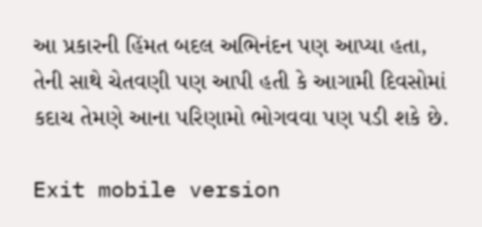આ પ્રકારની હિંમત બદલ અભિનંદન પણ આપ્યા હતા, તેની સાથે ચેતવણી પણ આપી હતી કે આગામી દિવસોમાં કદાચ તેમણે આના પરિણામો ભોગવવા પણ પડી શકે છે.

Exit mobile version